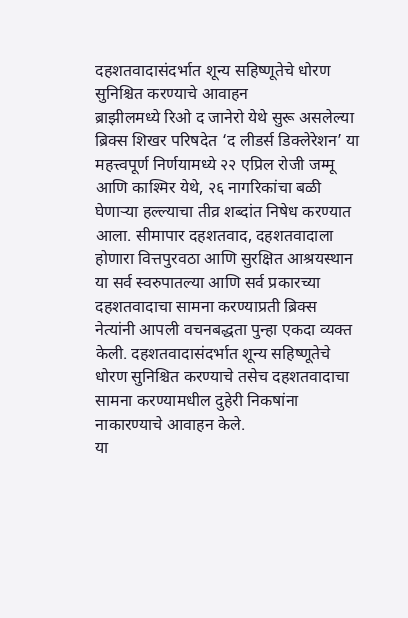दहशतवादासंदर्भात शून्य सहिष्णूतेचे धोरण सुनिश्चित करण्याचे आवाहन
ब्राझीलमध्ये रिओ द जानेरो येथे सुरू असलेल्या ब्रिक्स शिखर परिषदेत ‘द लीडर्स डिक्लेरेशन’ या महत्त्वपूर्ण निर्णयामध्ये २२ एप्रिल रोजी जम्मू आणि काश्मिर येथे, २६ नागरिकांचा बळी घेणाऱ्या हल्ल्याचा तीव्र शब्दांत निषेध करण्यात आला. सीमापार दहशतवाद, दहशतवादाला होणारा वित्तपुरवठा आणि सुरक्षित आश्रयस्थान या सर्व स्वरुपातल्या आणि सर्व प्रकारच्या दहशतवादाचा सामना करण्याप्रती ब्रिक्स नेत्यांनी आपली वचनबद्धता पुन्हा एकदा व्यक्त केली. दहशतवादासंदर्भात शून्य सहिष्णूतेचे धोरण सुनिश्चित करण्याचे तसेच दहशतवादाचा सामना करण्यामधील दुहेरी निकषांना नाकारण्याचे आवाहन केले.
या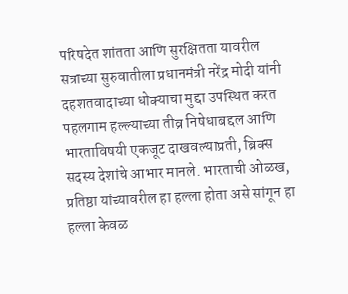परिषदेत शांतता आणि सुरक्षितता यावरील सत्राच्या सुरुवातीला प्रधानमंत्री नरेंद्र मोदी यांनी दहशतवादाच्या धोक्याचा मुद्दा उपस्थित करत पहलगाम हल्ल्याच्या तीव्र निषेधाबद्दल आणि भारताविषयी एकजूट दाखवल्याप्रती, ब्रिक्स सदस्य देशांचे आभार मानले. भारताची ओळख, प्रतिष्ठा यांच्यावरील हा हल्ला होता असे सांगून हा हल्ला केवळ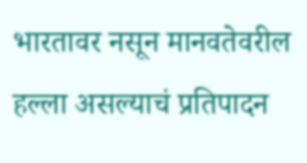भारतावर नसून मानवतेवरील हल्ला असल्याचं प्रतिपादन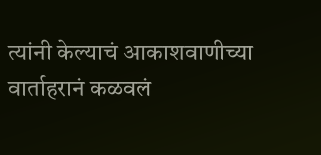त्यांनी केल्याचं आकाशवाणीच्या वार्ताहरानं कळवलं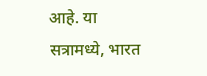आहे. या सत्रामध्ये, भारत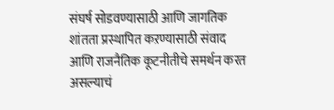संघर्ष सोडवण्यासाठी आणि जागतिक शांतता प्रस्थापित कऱण्यासाठी संवाद आणि राजनैतिक कूटनीतीचे समर्थन करत असल्याचं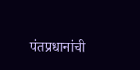पंतप्रधानांची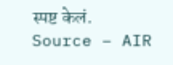स्पष्ट केलं.
Source – AIR